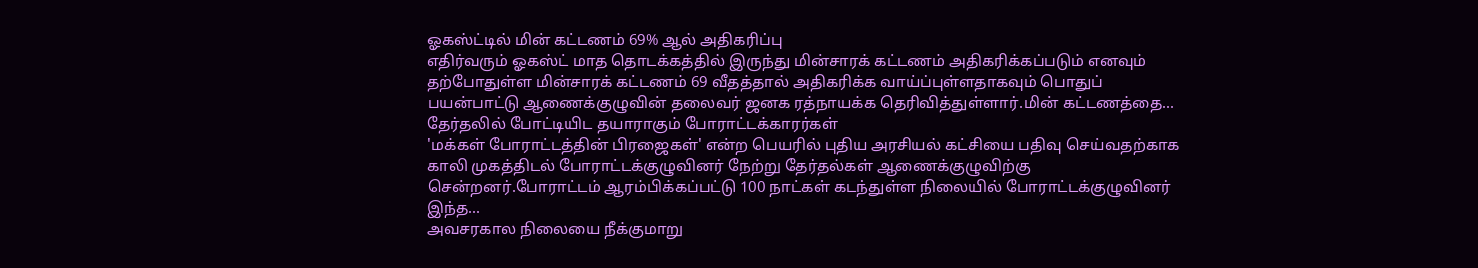ஓகஸ்ட்டில் மின் கட்டணம் 69% ஆல் அதிகரிப்பு
எதிர்வரும் ஓகஸ்ட் மாத தொடக்கத்தில் இருந்து மின்சாரக் கட்டணம் அதிகரிக்கப்படும் எனவும் தற்போதுள்ள மின்சாரக் கட்டணம் 69 வீதத்தால் அதிகரிக்க வாய்ப்புள்ளதாகவும் பொதுப் பயன்பாட்டு ஆணைக்குழுவின் தலைவர் ஜனக ரத்நாயக்க தெரிவித்துள்ளார்.மின் கட்டணத்தை...
தேர்தலில் போட்டியிட தயாராகும் போராட்டக்காரர்கள்
'மக்கள் போராட்டத்தின் பிரஜைகள்' என்ற பெயரில் புதிய அரசியல் கட்சியை பதிவு செய்வதற்காக காலி முகத்திடல் போராட்டக்குழுவினர் நேற்று தேர்தல்கள் ஆணைக்குழுவிற்கு சென்றனர்.போராட்டம் ஆரம்பிக்கப்பட்டு 100 நாட்கள் கடந்துள்ள நிலையில் போராட்டக்குழுவினர் இந்த...
அவசரகால நிலையை நீக்குமாறு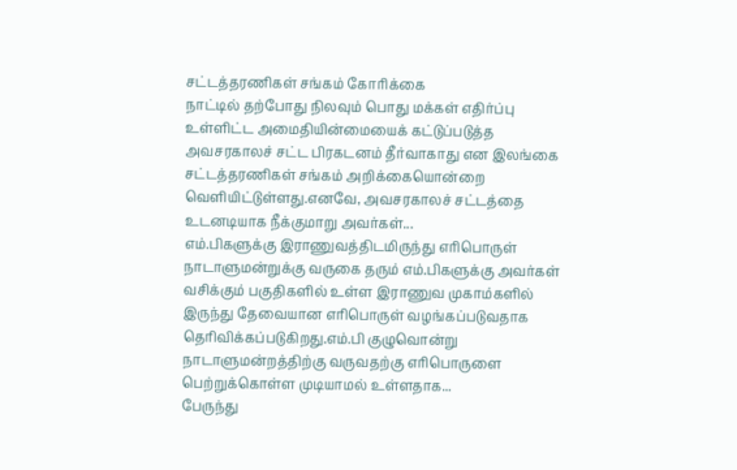சட்டத்தரணிகள் சங்கம் கோரிக்கை
நாட்டில் தற்போது நிலவும் பொது மக்கள் எதிர்ப்பு உள்ளிட்ட அமைதியின்மையைக் கட்டுப்படுத்த அவசரகாலச் சட்ட பிரகடனம் தீர்வாகாது என இலங்கை சட்டத்தரணிகள் சங்கம் அறிக்கையொன்றை வெளியிட்டுள்ளது.எனவே, அவசரகாலச் சட்டத்தை உடனடியாக நீக்குமாறு அவர்கள்...
எம்.பிகளுக்கு இராணுவத்திடமிருந்து எரிபொருள்
நாடாளுமன்றுக்கு வருகை தரும் எம்.பிகளுக்கு அவர்கள் வசிக்கும் பகுதிகளில் உள்ள இராணுவ முகாம்களில் இருந்து தேவையான எரிபொருள் வழங்கப்படுவதாக தெரிவிக்கப்படுகிறது.எம்.பி குழுவொன்று நாடாளுமன்றத்திற்கு வருவதற்கு எரிபொருளை பெற்றுக்கொள்ள முடியாமல் உள்ளதாக...
பேருந்து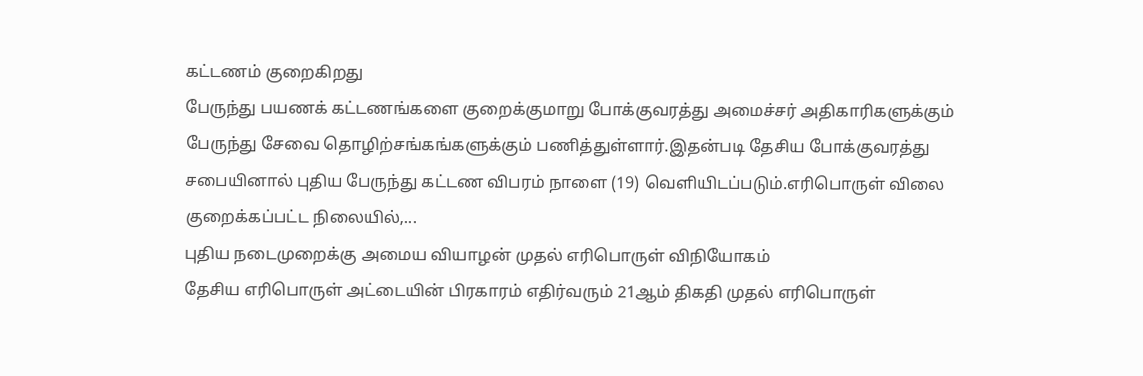கட்டணம் குறைகிறது
பேருந்து பயணக் கட்டணங்களை குறைக்குமாறு போக்குவரத்து அமைச்சர் அதிகாரிகளுக்கும் பேருந்து சேவை தொழிற்சங்கங்களுக்கும் பணித்துள்ளார்.இதன்படி தேசிய போக்குவரத்து சபையினால் புதிய பேருந்து கட்டண விபரம் நாளை (19) வெளியிடப்படும்.எரிபொருள் விலை குறைக்கப்பட்ட நிலையில்,...
புதிய நடைமுறைக்கு அமைய வியாழன் முதல் எரிபொருள் விநியோகம்
தேசிய எரிபொருள் அட்டையின் பிரகாரம் எதிர்வரும் 21ஆம் திகதி முதல் எரிபொருள்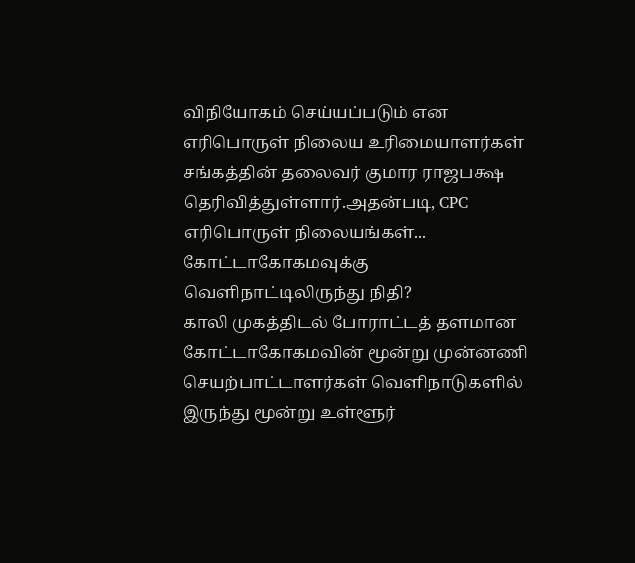விநியோகம் செய்யப்படும் என எரிபொருள் நிலைய உரிமையாளர்கள் சங்கத்தின் தலைவர் குமார ராஜபக்ஷ தெரிவித்துள்ளார்.அதன்படி, CPC எரிபொருள் நிலையங்கள்...
கோட்டாகோகமவுக்கு வெளிநாட்டிலிருந்து நிதி?
காலி முகத்திடல் போராட்டத் தளமான கோட்டாகோகமவின் மூன்று முன்னணி செயற்பாட்டாளர்கள் வெளிநாடுகளில் இருந்து மூன்று உள்ளூர்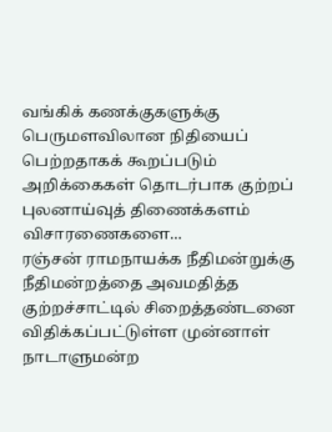வங்கிக் கணக்குகளுக்கு பெருமளவிலான நிதியைப் பெற்றதாகக் கூறப்படும் அறிக்கைகள் தொடர்பாக குற்றப் புலனாய்வுத் திணைக்களம் விசாரணைகளை...
ரஞ்சன் ராமநாயக்க நீதிமன்றுக்கு
நீதிமன்றத்தை அவமதித்த குற்றச்சாட்டில் சிறைத்தண்டனை விதிக்கப்பட்டுள்ள முன்னாள் நாடாளுமன்ற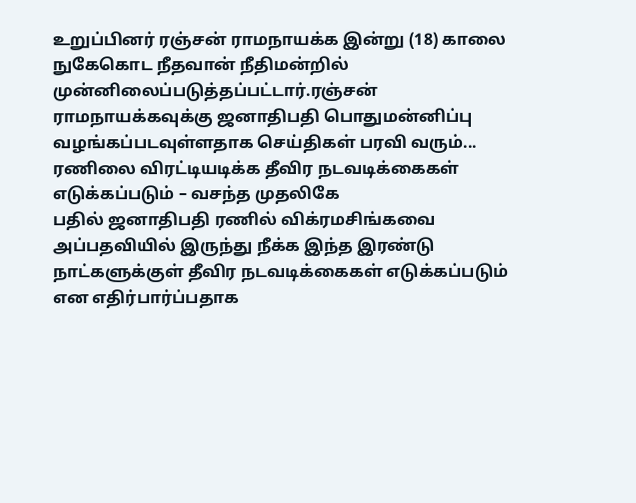உறுப்பினர் ரஞ்சன் ராமநாயக்க இன்று (18) காலை நுகேகொட நீதவான் நீதிமன்றில் முன்னிலைப்படுத்தப்பட்டார்.ரஞ்சன் ராமநாயக்கவுக்கு ஜனாதிபதி பொதுமன்னிப்பு வழங்கப்படவுள்ளதாக செய்திகள் பரவி வரும்...
ரணிலை விரட்டியடிக்க தீவிர நடவடிக்கைகள் எடுக்கப்படும் – வசந்த முதலிகே
பதில் ஜனாதிபதி ரணில் விக்ரமசிங்கவை அப்பதவியில் இருந்து நீக்க இந்த இரண்டு நாட்களுக்குள் தீவிர நடவடிக்கைகள் எடுக்கப்படும் என எதிர்பார்ப்பதாக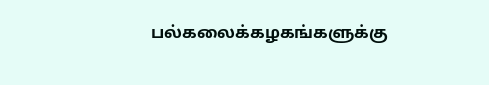பல்கலைக்கழகங்களுக்கு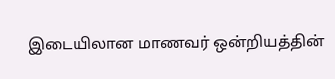இடையிலான மாணவர் ஒன்றியத்தின்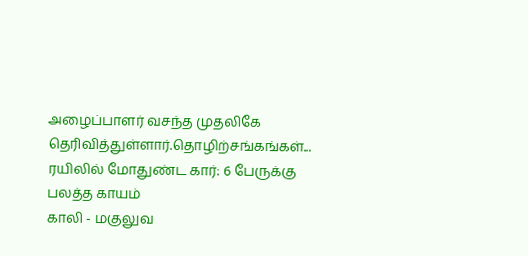அழைப்பாளர் வசந்த முதலிகே தெரிவித்துள்ளார்.தொழிற்சங்கங்கள்...
ரயிலில் மோதுண்ட கார்: 6 பேருக்கு பலத்த காயம்
காலி - மகுலுவ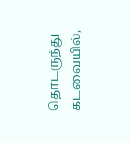தொடருந்து கடவையில்,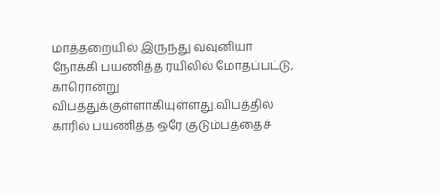மாத்தறையில் இருந்து வவுனியா நோக்கி பயணித்த ரயிலில் மோதப்பட்டு, காரொன்று விபத்துக்குள்ளாகியுள்ளது.விபத்தில் காரில் பயணித்த ஒரே குடும்பத்தைச்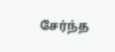சேர்ந்த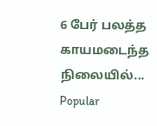6 பேர் பலத்த காயமடைந்த நிலையில்...
Popular